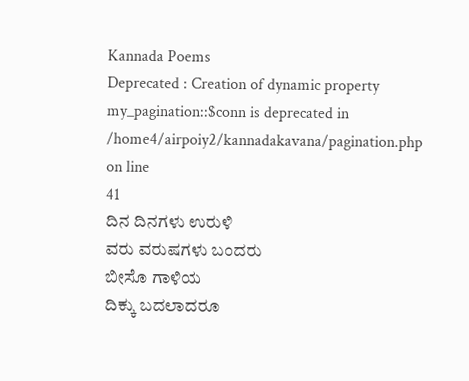Kannada Poems
Deprecated : Creation of dynamic property my_pagination::$conn is deprecated in
/home4/airpoiy2/kannadakavana/pagination.php on line
41
ದಿನ ದಿನಗಳು ಉರುಳಿ
ವರು ವರುಷಗಳು ಬಂದರು
ಬೀಸೊ ಗಾಳಿಯ
ದಿಕ್ಕು ಬದಲಾದರೂ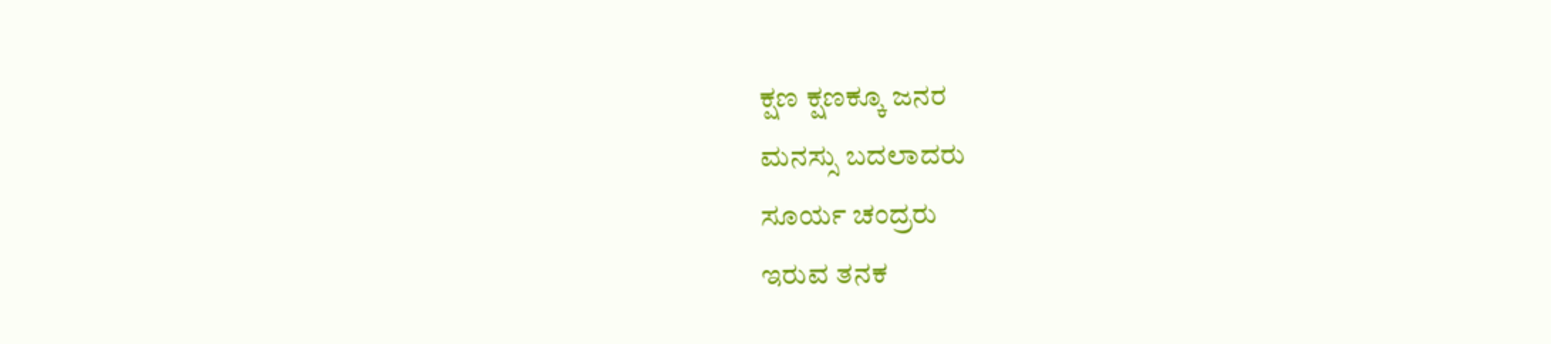ಕ್ಷಣ ಕ್ಷಣಕ್ಕೂ ಜನರ
ಮನಸ್ಸು ಬದಲಾದರು
ಸೂರ್ಯ ಚಂದ್ರರು
ಇರುವ ತನಕ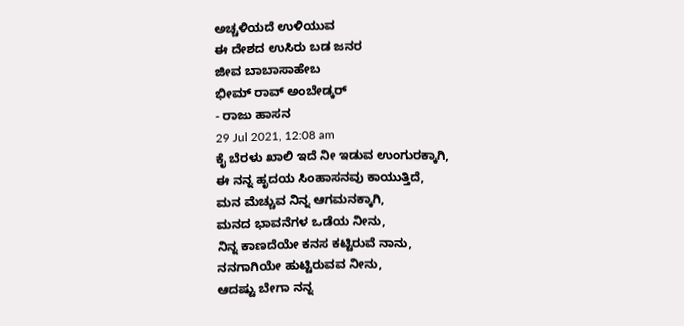ಅಚ್ಚಳಿಯದೆ ಉಳಿಯುವ
ಈ ದೇಶದ ಉಸಿರು ಬಡ ಜನರ
ಜೀವ ಬಾಬಾಸಾಹೇಬ
ಭೀಮ್ ರಾವ್ ಅಂಬೇಡ್ಕರ್
- ರಾಜು ಹಾಸನ
29 Jul 2021, 12:08 am
ಕೈ ಬೆರಳು ಖಾಲಿ ಇದೆ ನೀ ಇಡುವ ಉಂಗುರಕ್ಕಾಗಿ,
ಈ ನನ್ನ ಹೃದಯ ಸಿಂಹಾಸನವು ಕಾಯುತ್ತಿದೆ,
ಮನ ಮೆಚ್ಚುವ ನಿನ್ನ ಆಗಮನಕ್ಕಾಗಿ,
ಮನದ ಭಾವನೆಗಳ ಒಡೆಯ ನೀನು,
ನಿನ್ನ ಕಾಣದೆಯೇ ಕನಸ ಕಟ್ಟಿರುವೆ ನಾನು,
ನನಗಾಗಿಯೇ ಹುಟ್ಟಿರುವವ ನೀನು,
ಆದಷ್ಟು ಬೇಗಾ ನನ್ನ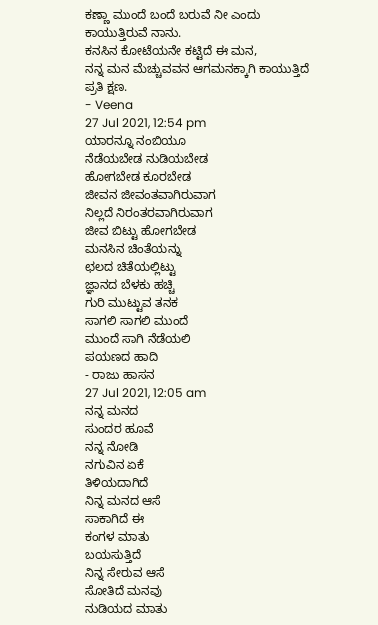ಕಣ್ಣಾ ಮುಂದೆ ಬಂದೆ ಬರುವೆ ನೀ ಎಂದು ಕಾಯುತ್ತಿರುವೆ ನಾನು.
ಕನಸಿನ ಕೋಟೆಯನೇ ಕಟ್ಟಿದೆ ಈ ಮನ,
ನನ್ನ ಮನ ಮೆಚ್ಚುವವನ ಆಗಮನಕ್ಕಾಗಿ ಕಾಯುತ್ತಿದೆ
ಪ್ರತಿ ಕ್ಷಣ.
- Veena
27 Jul 2021, 12:54 pm
ಯಾರನ್ನೂ ನಂಬಿಯೂ
ನೆಡೆಯಬೇಡ ನುಡಿಯಬೇಡ
ಹೋಗಬೇಡ ಕೂರಬೇಡ
ಜೀವನ ಜೀವಂತವಾಗಿರುವಾಗ
ನಿಲ್ಲದೆ ನಿರಂತರವಾಗಿರುವಾಗ
ಜೀವ ಬಿಟ್ಟು ಹೋಗಬೇಡ
ಮನಸಿನ ಚಿಂತೆಯನ್ನು
ಛಲದ ಚಿತೆಯಲ್ಲಿಟ್ಟು
ಜ್ಞಾನದ ಬೆಳಕು ಹಚ್ಚಿ
ಗುರಿ ಮುಟ್ಟುವ ತನಕ
ಸಾಗಲಿ ಸಾಗಲಿ ಮುಂದೆ
ಮುಂದೆ ಸಾಗಿ ನೆಡೆಯಲಿ
ಪಯಣದ ಹಾದಿ
- ರಾಜು ಹಾಸನ
27 Jul 2021, 12:05 am
ನನ್ನ ಮನದ
ಸುಂದರ ಹೂವೆ
ನನ್ನ ನೋಡಿ
ನಗುವಿನ ಏಕೆ
ತಿಳಿಯದಾಗಿದೆ
ನಿನ್ನ ಮನದ ಆಸೆ
ಸಾಕಾಗಿದೆ ಈ
ಕಂಗಳ ಮಾತು
ಬಯಸುತ್ತಿದೆ
ನಿನ್ನ ಸೇರುವ ಆಸೆ
ಸೋತಿದೆ ಮನವು
ನುಡಿಯದ ಮಾತು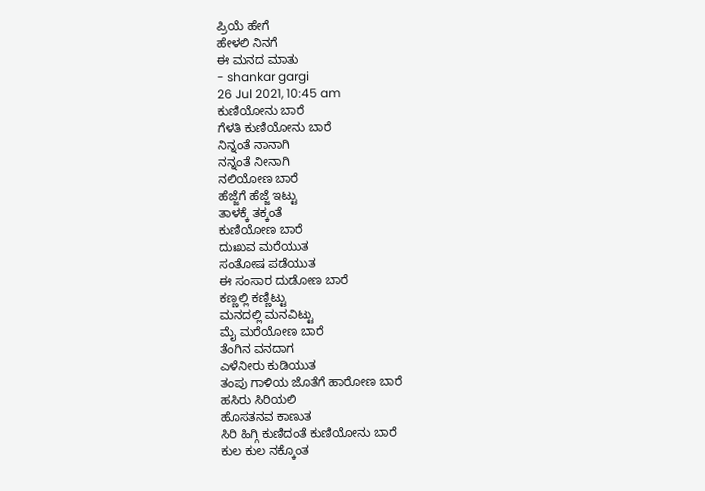ಪ್ರಿಯೆ ಹೇಗೆ
ಹೇಳಲಿ ನಿನಗೆ
ಈ ಮನದ ಮಾತು
- shankar gargi
26 Jul 2021, 10:45 am
ಕುಣಿಯೋನು ಬಾರೆ
ಗೆಳತಿ ಕುಣಿಯೋನು ಬಾರೆ
ನಿನ್ನಂತೆ ನಾನಾಗಿ
ನನ್ನಂತೆ ನೀನಾಗಿ
ನಲಿಯೋಣ ಬಾರೆ
ಹೆಜ್ಜೆಗೆ ಹೆಜ್ಜೆ ಇಟ್ಟು
ತಾಳಕ್ಕೆ ತಕ್ಕಂತೆ
ಕುಣಿಯೋಣ ಬಾರೆ
ದುಃಖವ ಮರೆಯುತ
ಸಂತೋಷ ಪಡೆಯುತ
ಈ ಸಂಸಾರ ದುಡೋಣ ಬಾರೆ
ಕಣ್ಣಲ್ಲಿ ಕಣ್ಣಿಟ್ಟು
ಮನದಲ್ಲಿ ಮನವಿಟ್ಟು
ಮೈ ಮರೆಯೋಣ ಬಾರೆ
ತೆಂಗಿನ ವನದಾಗ
ಎಳೆನೀರು ಕುಡಿಯುತ
ತಂಪು ಗಾಳಿಯ ಜೊತೆಗೆ ಹಾರೋಣ ಬಾರೆ
ಹಸಿರು ಸಿರಿಯಲಿ
ಹೊಸತನವ ಕಾಣುತ
ಸಿರಿ ಹಿಗ್ಗಿ ಕುಣಿದಂತೆ ಕುಣಿಯೋನು ಬಾರೆ
ಕುಲ ಕುಲ ನಕ್ಕೊಂತ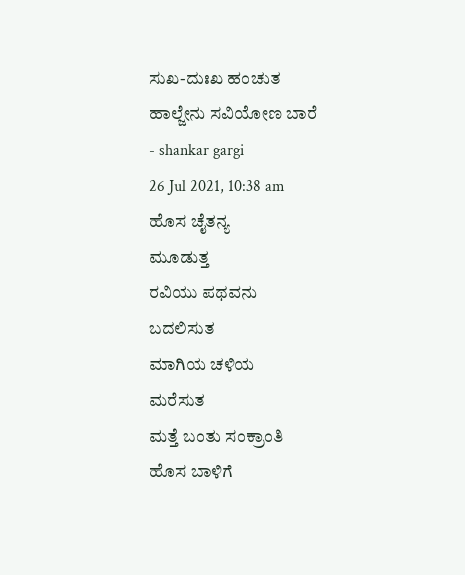ಸುಖ-ದುಃಖ ಹಂಚುತ
ಹಾಲ್ಜೇನು ಸವಿಯೋಣ ಬಾರೆ
- shankar gargi
26 Jul 2021, 10:38 am
ಹೊಸ ಚೈತನ್ಯ
ಮೂಡುತ್ತ
ರವಿಯು ಪಥವನು
ಬದಲಿಸುತ
ಮಾಗಿಯ ಚಳಿಯ
ಮರೆಸುತ
ಮತ್ತೆ ಬಂತು ಸಂಕ್ರಾಂತಿ
ಹೊಸ ಬಾಳಿಗೆ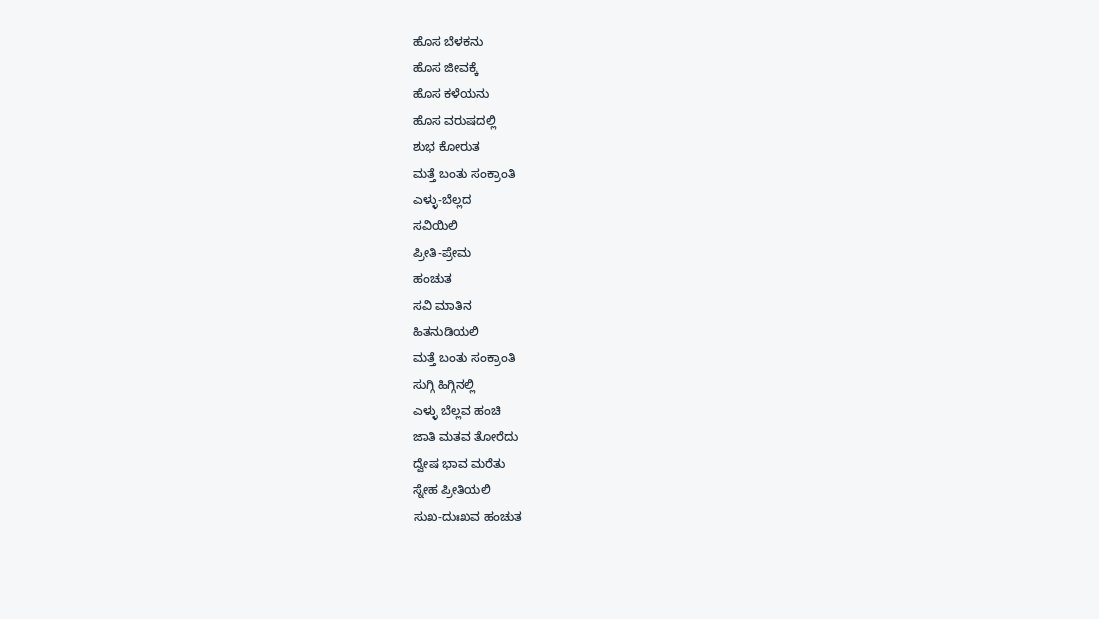ಹೊಸ ಬೆಳಕನು
ಹೊಸ ಜೀವಕ್ಕೆ
ಹೊಸ ಕಳೆಯನು
ಹೊಸ ವರುಷದಲ್ಲಿ
ಶುಭ ಕೋರುತ
ಮತ್ತೆ ಬಂತು ಸಂಕ್ರಾಂತಿ
ಎಳ್ಳು-ಬೆಲ್ಲದ
ಸವಿಯಿಲಿ
ಪ್ರೀತಿ-ಪ್ರೇಮ
ಹಂಚುತ
ಸವಿ ಮಾತಿನ
ಹಿತನುಡಿಯಲಿ
ಮತ್ತೆ ಬಂತು ಸಂಕ್ರಾಂತಿ
ಸುಗ್ಗಿ ಹಿಗ್ಗಿನಲ್ಲಿ
ಎಳ್ಳು ಬೆಲ್ಲವ ಹಂಚಿ
ಜಾತಿ ಮತವ ತೋರೆದು
ದ್ವೇಷ ಭಾವ ಮರೆತು
ಸ್ನೇಹ ಪ್ರೀತಿಯಲಿ
ಸುಖ-ದುಃಖವ ಹಂಚುತ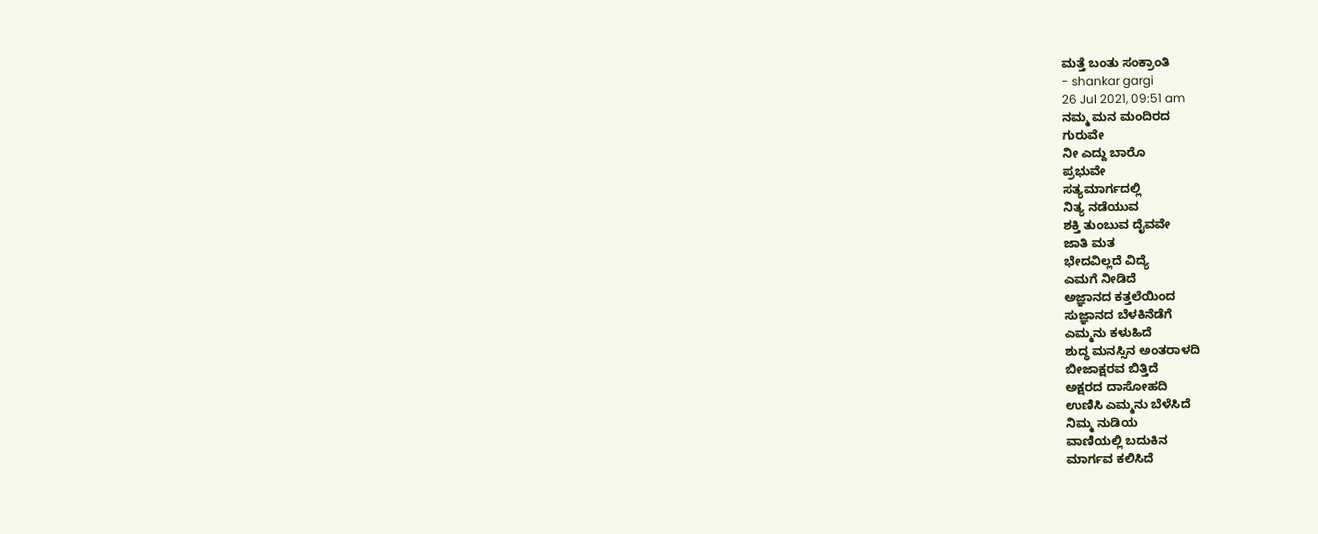ಮತ್ತೆ ಬಂತು ಸಂಕ್ರಾಂತಿ
- shankar gargi
26 Jul 2021, 09:51 am
ನಮ್ಮ ಮನ ಮಂದಿರದ
ಗುರುವೇ
ನೀ ಎದ್ದು ಬಾರೊ
ಪ್ರಭುವೇ
ಸತ್ಯಮಾರ್ಗದಲ್ಲಿ
ನಿತ್ಯ ನಡೆಯುವ
ಶಕ್ತಿ ತುಂಬುವ ದೈವವೇ
ಜಾತಿ ಮತ
ಭೇದವಿಲ್ಲದೆ ವಿದ್ಯೆ
ಎಮಗೆ ನೀಡಿದೆ
ಅಜ್ಞಾನದ ಕತ್ತಲೆಯಿಂದ
ಸುಜ್ಞಾನದ ಬೆಳಕಿನೆಡೆಗೆ
ಎಮ್ಮನು ಕಳುಹಿದೆ
ಶುದ್ಧ ಮನಸ್ಸಿನ ಅಂತರಾಳದಿ
ಬೀಜಾಕ್ಷರವ ಬಿತ್ತಿದೆ
ಅಕ್ಷರದ ದಾಸೋಹದಿ
ಉಣಿಸಿ ಎಮ್ಮನು ಬೆಳೆಸಿದೆ
ನಿಮ್ಮ ನುಡಿಯ
ವಾಣಿಯಲ್ಲಿ ಬದುಕಿನ
ಮಾರ್ಗವ ಕಲಿಸಿದೆ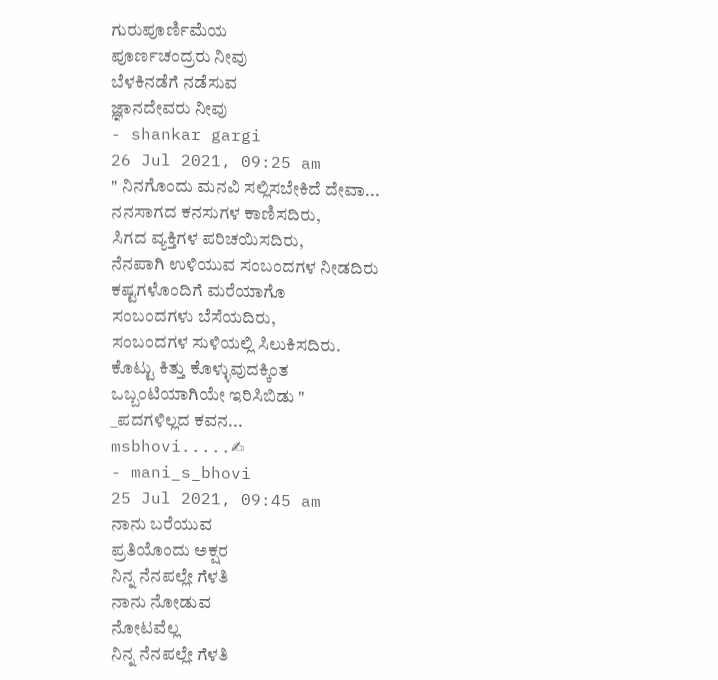ಗುರುಪೂರ್ಣಿಮೆಯ
ಪೂರ್ಣಚಂದ್ರರು ನೀವು
ಬೆಳಕಿನಡೆಗೆ ನಡೆಸುವ
ಜ್ಞಾನದೇವರು ನೀವು
- shankar gargi
26 Jul 2021, 09:25 am
" ನಿನಗೊಂದು ಮನವಿ ಸಲ್ಲಿಸಬೇಕಿದೆ ದೇವಾ...
ನನಸಾಗದ ಕನಸುಗಳ ಕಾಣಿಸದಿರು,
ಸಿಗದ ವ್ಯಕ್ತಿಗಳ ಪರಿಚಯಿಸದಿರು,
ನೆನಪಾಗಿ ಉಳಿಯುವ ಸಂಬಂದಗಳ ನೀಡದಿರು
ಕಷ್ಟಗಳೊಂದಿಗೆ ಮರೆಯಾಗೊ
ಸಂಬಂದಗಳು ಬೆಸೆಯದಿರು,
ಸಂಬಂದಗಳ ಸುಳಿಯಲ್ಲಿ ಸಿಲುಕಿಸದಿರು.
ಕೊಟ್ಟು ಕಿತ್ತು ಕೊಳ್ಳುವುದಕ್ಕಿಂತ
ಒಬ್ಬಂಟಿಯಾಗಿಯೇ ಇರಿಸಿಬಿಡು "
_ಪದಗಳಿಲ್ಲದ ಕವನ...
msbhovi.....✍
- mani_s_bhovi
25 Jul 2021, 09:45 am
ನಾನು ಬರೆಯುವ
ಪ್ರತಿಯೊಂದು ಅಕ್ಷರ
ನಿನ್ನ ನೆನಪಲ್ಲೇ ಗೆಳತಿ
ನಾನು ನೋಡುವ
ನೋಟವೆಲ್ಲ
ನಿನ್ನ ನೆನಪಲ್ಲೇ ಗೆಳತಿ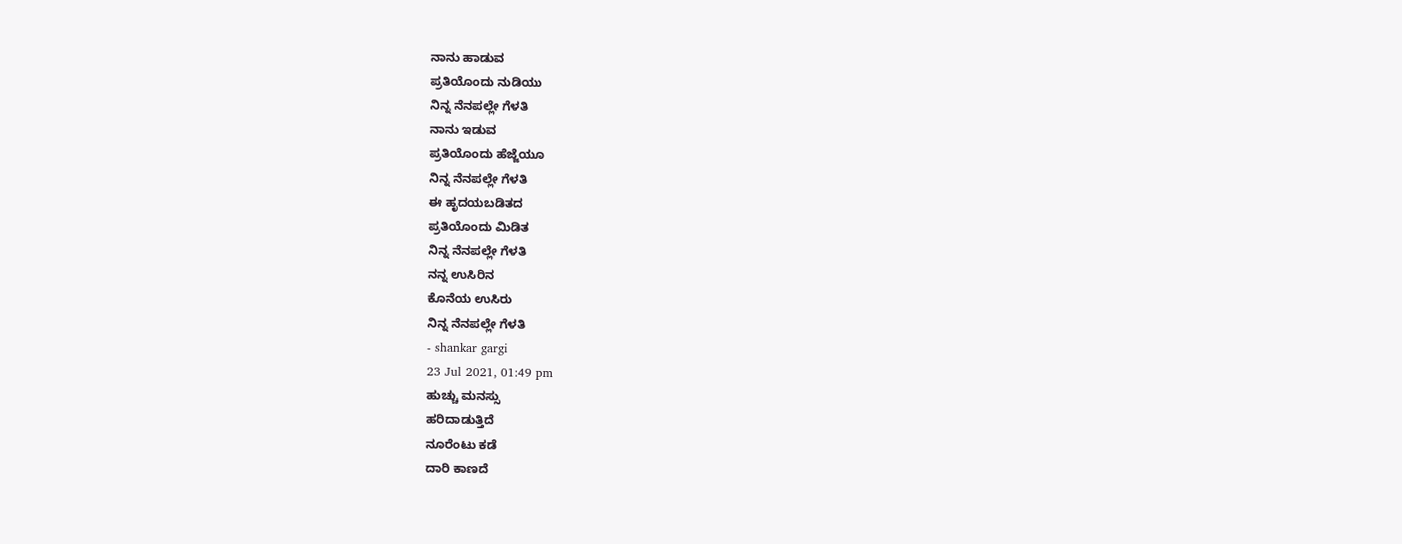ನಾನು ಹಾಡುವ
ಪ್ರತಿಯೊಂದು ನುಡಿಯು
ನಿನ್ನ ನೆನಪಲ್ಲೇ ಗೆಳತಿ
ನಾನು ಇಡುವ
ಪ್ರತಿಯೊಂದು ಹೆಜ್ಜೆಯೂ
ನಿನ್ನ ನೆನಪಲ್ಲೇ ಗೆಳತಿ
ಈ ಹೃದಯಬಡಿತದ
ಪ್ರತಿಯೊಂದು ಮಿಡಿತ
ನಿನ್ನ ನೆನಪಲ್ಲೇ ಗೆಳತಿ
ನನ್ನ ಉಸಿರಿನ
ಕೊನೆಯ ಉಸಿರು
ನಿನ್ನ ನೆನಪಲ್ಲೇ ಗೆಳತಿ
- shankar gargi
23 Jul 2021, 01:49 pm
ಹುಚ್ಚು ಮನಸ್ಸು
ಹರಿದಾಡುತ್ತಿದೆ
ನೂರೆಂಟು ಕಡೆ
ದಾರಿ ಕಾಣದೆ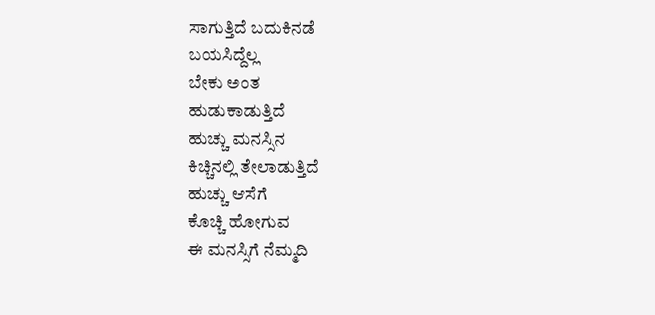ಸಾಗುತ್ತಿದೆ ಬದುಕಿನಡೆ
ಬಯಸಿದ್ದೆಲ್ಲ
ಬೇಕು ಅಂತ
ಹುಡುಕಾಡುತ್ತಿದೆ
ಹುಚ್ಚು ಮನಸ್ಸಿನ
ಕಿಚ್ಚಿನಲ್ಲಿ ತೇಲಾಡುತ್ತಿದೆ
ಹುಚ್ಚು ಆಸೆಗೆ
ಕೊಚ್ಚಿ ಹೋಗುವ
ಈ ಮನಸ್ಸಿಗೆ ನೆಮ್ಮದಿ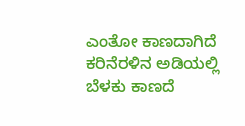ಎಂತೋ ಕಾಣದಾಗಿದೆ
ಕರಿನೆರಳಿನ ಅಡಿಯಲ್ಲಿ
ಬೆಳಕು ಕಾಣದೆ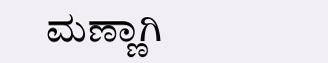ಮಣ್ಣಾಗಿ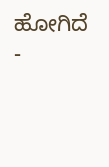ಹೋಗಿದೆ
-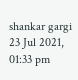shankar gargi
23 Jul 2021, 01:33 pm